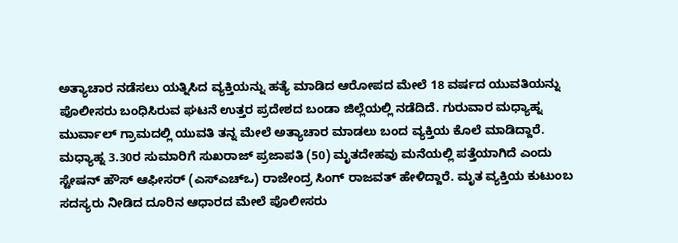ಅತ್ಯಾಚಾರ ನಡೆಸಲು ಯತ್ನಿಸಿದ ವ್ಯಕ್ತಿಯನ್ನು ಹತ್ಯೆ ಮಾಡಿದ ಆರೋಪದ ಮೇಲೆ 18 ವರ್ಷದ ಯುವತಿಯನ್ನು ಪೊಲೀಸರು ಬಂಧಿಸಿರುವ ಘಟನೆ ಉತ್ತರ ಪ್ರದೇಶದ ಬಂಡಾ ಜಿಲ್ಲೆಯಲ್ಲಿ ನಡೆದಿದೆ. ಗುರುವಾರ ಮಧ್ಯಾಹ್ನ ಮುರ್ವಾಲ್ ಗ್ರಾಮದಲ್ಲಿ ಯುವತಿ ತನ್ನ ಮೇಲೆ ಅತ್ಯಾಚಾರ ಮಾಡಲು ಬಂದ ವ್ಯಕ್ತಿಯ ಕೊಲೆ ಮಾಡಿದ್ದಾರೆ.
ಮಧ್ಯಾಹ್ನ 3.30ರ ಸುಮಾರಿಗೆ ಸುಖರಾಜ್ ಪ್ರಜಾಪತಿ (50) ಮೃತದೇಹವು ಮನೆಯಲ್ಲಿ ಪತ್ತೆಯಾಗಿದೆ ಎಂದು ಸ್ಟೇಷನ್ ಹೌಸ್ ಆಫೀಸರ್ (ಎಸ್ಎಚ್ಒ) ರಾಜೇಂದ್ರ ಸಿಂಗ್ ರಾಜವತ್ ಹೇಳಿದ್ದಾರೆ. ಮೃತ ವ್ಯಕ್ತಿಯ ಕುಟುಂಬ ಸದಸ್ಯರು ನೀಡಿದ ದೂರಿನ ಆಧಾರದ ಮೇಲೆ ಪೊಲೀಸರು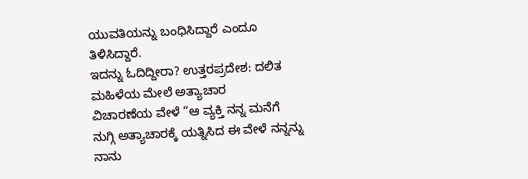ಯುವತಿಯನ್ನು ಬಂಧಿಸಿದ್ದಾರೆ ಎಂದೂ ತಿಳಿಸಿದ್ದಾರೆ.
ಇದನ್ನು ಓದಿದ್ದೀರಾ? ಉತ್ತರಪ್ರದೇಶ: ದಲಿತ ಮಹಿಳೆಯ ಮೇಲೆ ಅತ್ಯಾಚಾರ
ವಿಚಾರಣೆಯ ವೇಳೆ “ಆ ವ್ಯಕ್ತಿ ನನ್ನ ಮನೆಗೆ ನುಗ್ಗಿ ಅತ್ಯಾಚಾರಕ್ಕೆ ಯತ್ನಿಸಿದ ಈ ವೇಳೆ ನನ್ನನ್ನು ನಾನು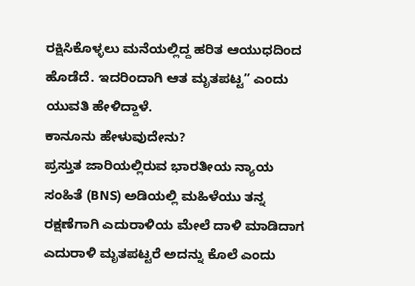ರಕ್ಷಿಸಿಕೊಳ್ಳಲು ಮನೆಯಲ್ಲಿದ್ದ ಹರಿತ ಆಯುಧದಿಂದ ಹೊಡೆದೆ. ಇದರಿಂದಾಗಿ ಆತ ಮೃತಪಟ್ಟ” ಎಂದು ಯುವತಿ ಹೇಳಿದ್ದಾಳೆ.
ಕಾನೂನು ಹೇಳುವುದೇನು?
ಪ್ರಸ್ತುತ ಜಾರಿಯಲ್ಲಿರುವ ಭಾರತೀಯ ನ್ಯಾಯ ಸಂಹಿತೆ (BNS) ಅಡಿಯಲ್ಲಿ ಮಹಿಳೆಯು ತನ್ನ ರಕ್ಷಣೆಗಾಗಿ ಎದುರಾಳಿಯ ಮೇಲೆ ದಾಳಿ ಮಾಡಿದಾಗ ಎದುರಾಳಿ ಮೃತಪಟ್ಟರೆ ಅದನ್ನು ಕೊಲೆ ಎಂದು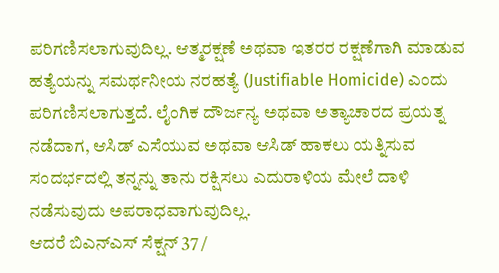ಪರಿಗಣಿಸಲಾಗುವುದಿಲ್ಲ. ಆತ್ಮರಕ್ಷಣೆ ಅಥವಾ ಇತರರ ರಕ್ಷಣೆಗಾಗಿ ಮಾಡುವ ಹತ್ಯೆಯನ್ನು ಸಮರ್ಥನೀಯ ನರಹತ್ಯೆ (Justifiable Homicide) ಎಂದು ಪರಿಗಣಿಸಲಾಗುತ್ತದೆ. ಲೈಂಗಿಕ ದೌರ್ಜನ್ಯ ಅಥವಾ ಅತ್ಯಾಚಾರದ ಪ್ರಯತ್ನ ನಡೆದಾಗ, ಆಸಿಡ್ ಎಸೆಯುವ ಅಥವಾ ಆಸಿಡ್ ಹಾಕಲು ಯತ್ನಿಸುವ ಸಂದರ್ಭದಲ್ಲಿ ತನ್ನನ್ನು ತಾನು ರಕ್ಷಿಸಲು ಎದುರಾಳಿಯ ಮೇಲೆ ದಾಳಿ ನಡೆಸುವುದು ಅಪರಾಧವಾಗುವುದಿಲ್ಲ.
ಆದರೆ ಬಿಎನ್ಎಸ್ ಸೆಕ್ಷನ್ 37 /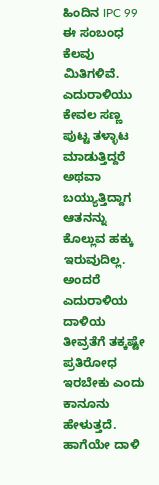ಹಿಂದಿನ IPC 99 ಈ ಸಂಬಂಧ ಕೆಲವು ಮಿತಿಗಳಿವೆ. ಎದುರಾಳಿಯು ಕೇವಲ ಸಣ್ಣ ಪುಟ್ಟ ತಳ್ಳಾಟ ಮಾಡುತ್ತಿದ್ದರೆ ಅಥವಾ ಬಯ್ಯುತ್ತಿದ್ದಾಗ ಆತನನ್ನು ಕೊಲ್ಲುವ ಹಕ್ಕು ಇರುವುದಿಲ್ಲ. ಅಂದರೆ ಎದುರಾಳಿಯ ದಾಳಿಯ ತೀವ್ರತೆಗೆ ತಕ್ಕಷ್ಟೇ ಪ್ರತಿರೋಧ ಇರಬೇಕು ಎಂದು ಕಾನೂನು ಹೇಳುತ್ತದೆ. ಹಾಗೆಯೇ ದಾಳಿ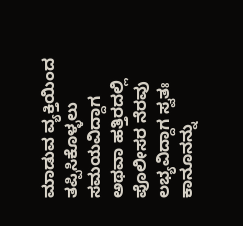ಮಾಡುವ ವ್ಯಕ್ತಿಯಿಂದ ತಪ್ಪಿಸಿಕೊಳ್ಳಲು ಸಮಯವಿದ್ದಾಗ ಅಥವಾ ಹತ್ತಿರದಲ್ಲಿ ಪೊಲೀಸರ ನೆರವು ಲಭ್ಯವಿದ್ದಾಗ ಸ್ವತಃ ಕಾನೂನನ್ನು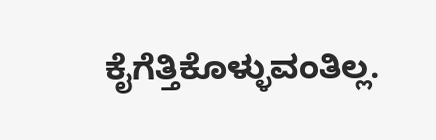ಕೈಗೆತ್ತಿಕೊಳ್ಳುವಂತಿಲ್ಲ.